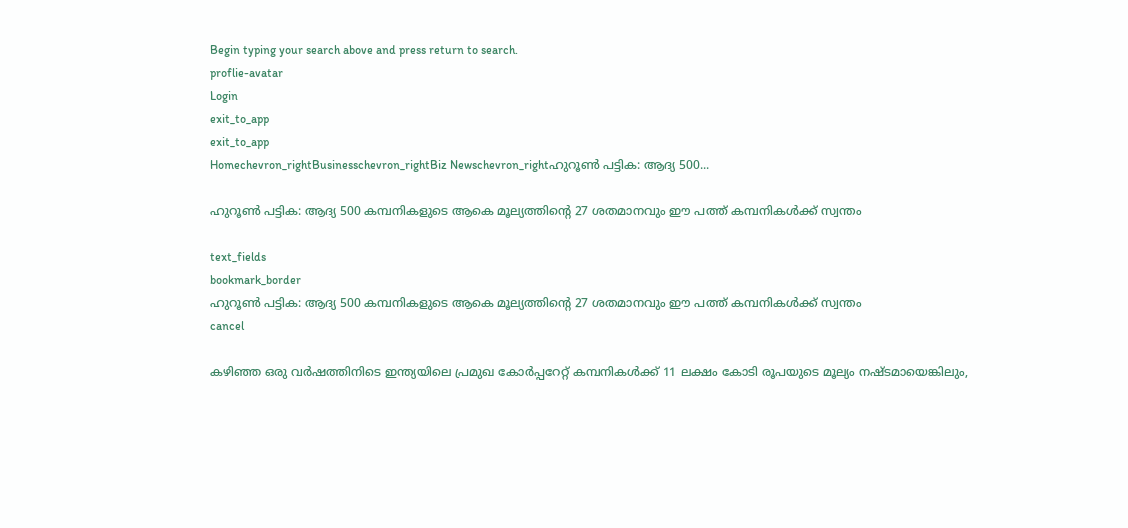Begin typing your search above and press return to search.
proflie-avatar
Login
exit_to_app
exit_to_app
Homechevron_rightBusinesschevron_rightBiz Newschevron_rightഹുറൂൺ പട്ടിക: ആദ്യ 500...

ഹുറൂൺ പട്ടിക: ആദ്യ 500 കമ്പനികളുടെ ആകെ മൂല്യത്തിന്റെ 27 ശതമാനവും ഈ പത്ത് കമ്പനികൾക്ക് സ്വന്തം

text_fields
bookmark_border
ഹുറൂൺ പട്ടിക: ആദ്യ 500 കമ്പനികളുടെ ആകെ മൂല്യത്തിന്റെ 27 ശതമാനവും ഈ പത്ത് കമ്പനികൾക്ക് സ്വന്തം
cancel

കഴിഞ്ഞ ഒരു വർഷത്തിനിടെ ഇന്ത്യയിലെ പ്രമുഖ കോർപ്പറേറ്റ് കമ്പനികൾക്ക് 11 ലക്ഷം കോടി രൂപയുടെ മൂല്യം നഷ്ടമായെങ്കിലും,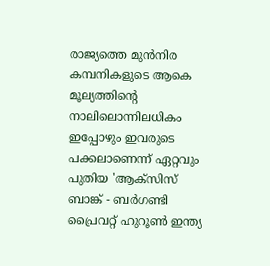രാജ്യത്തെ മുൻനിര കമ്പനികളുടെ ആകെ മൂല്യത്തിന്റെ നാലിലൊന്നിലധികം ഇപ്പോഴും ഇവരുടെ പക്കലാണെന്ന് ഏറ്റവും പുതിയ 'ആക്സിസ് ബാങ്ക് - ബർഗണ്ടി പ്രൈവറ്റ് ഹുറൂൺ ഇന്ത്യ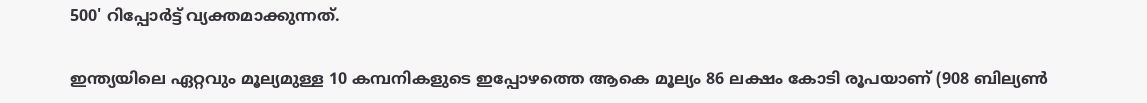500' റിപ്പോർട്ട് വ്യക്തമാക്കുന്നത്.

ഇന്ത്യയിലെ ഏറ്റവും മൂല്യമുള്ള 10 കമ്പനികളുടെ ഇപ്പോഴത്തെ ആകെ മൂല്യം 86 ലക്ഷം കോടി രൂപയാണ് (908 ബില്യൺ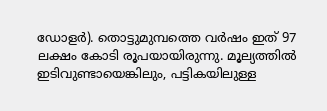ഡോളർ). തൊട്ടുമുമ്പത്തെ വർഷം ഇത് 97 ലക്ഷം കോടി രൂപയായിരുന്നു. മൂല്യത്തിൽ ഇടിവുണ്ടായെങ്കിലും, പട്ടികയിലുള്ള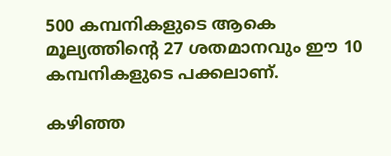500 കമ്പനികളുടെ ആകെ മൂല്യത്തിന്റെ 27 ശതമാനവും ഈ 10 കമ്പനികളുടെ പക്കലാണ്.

കഴിഞ്ഞ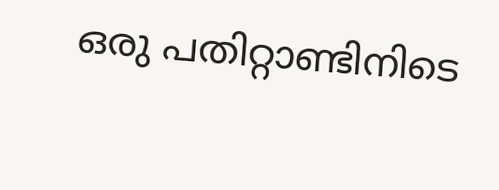ഒരു പതിറ്റാണ്ടിനിടെ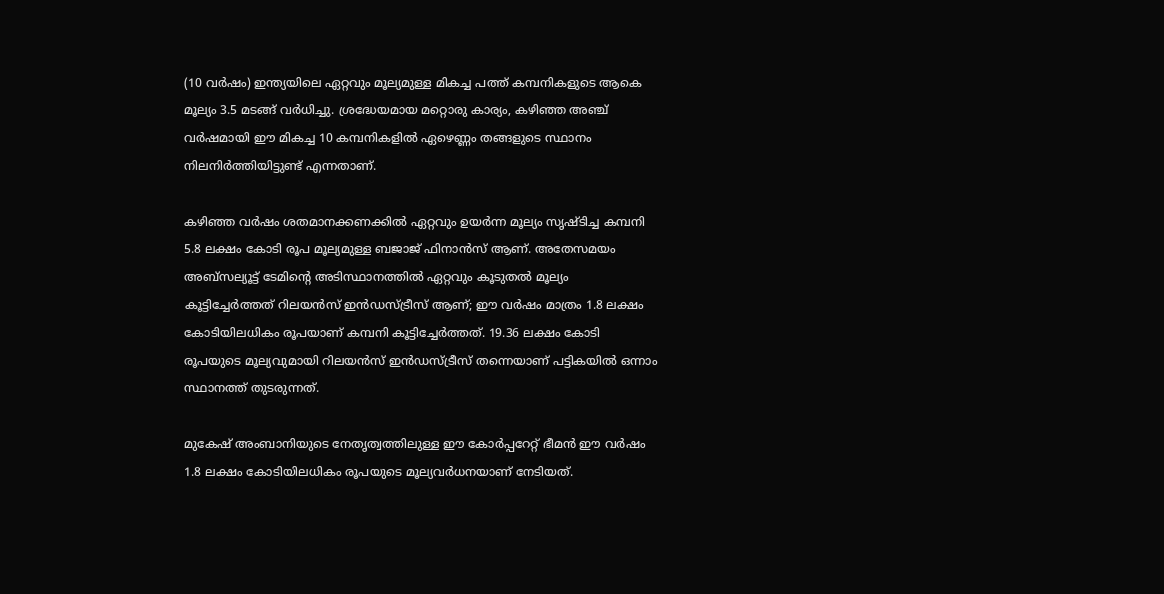(10 വർഷം) ഇന്ത്യയിലെ ഏറ്റവും മൂല്യമുള്ള മികച്ച പത്ത് കമ്പനികളുടെ ആകെ മൂല്യം 3.5 മടങ്ങ് വർധിച്ചു. ശ്രദ്ധേയമായ മറ്റൊരു കാര്യം, കഴിഞ്ഞ അഞ്ച് വർഷമായി ഈ മികച്ച 10 കമ്പനികളിൽ ഏഴെണ്ണം തങ്ങളുടെ സ്ഥാനം നിലനിർത്തിയിട്ടുണ്ട് എന്നതാണ്.

കഴിഞ്ഞ വർഷം ശതമാനക്കണക്കിൽ ഏറ്റവും ഉയർന്ന മൂല്യം സൃഷ്ടിച്ച കമ്പനി 5.8 ലക്ഷം കോടി രൂപ മൂല്യമുള്ള ബജാജ് ഫിനാൻസ് ആണ്. അതേസമയം അബ്സല്യൂട്ട് ടേമിന്‍റെ അടിസ്ഥാനത്തിൽ ഏറ്റവും കൂടുതൽ മൂല്യം കൂട്ടിച്ചേർത്തത് റിലയൻസ് ഇൻഡസ്ട്രീസ് ആണ്; ഈ വർഷം മാത്രം 1.8 ലക്ഷം കോടിയിലധികം രൂപയാണ് കമ്പനി കൂട്ടിച്ചേർത്തത്. 19.36 ലക്ഷം കോടി രൂപയുടെ മൂല്യവുമായി റിലയൻസ് ഇൻഡസ്ട്രീസ് തന്നെയാണ് പട്ടികയിൽ ഒന്നാം സ്ഥാനത്ത് തുടരുന്നത്.

മുകേഷ് അംബാനിയുടെ നേതൃത്വത്തിലുള്ള ഈ കോർപ്പറേറ്റ് ഭീമൻ ഈ വർഷം 1.8 ലക്ഷം കോടിയിലധികം രൂപയുടെ മൂല്യവർധനയാണ് നേടിയത്.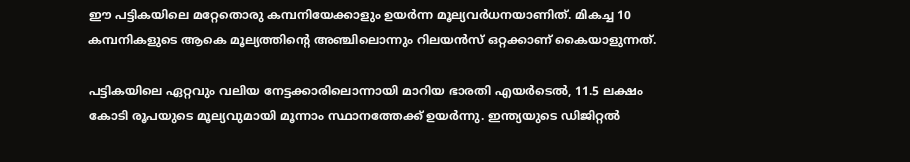ഈ പട്ടികയിലെ മറ്റേതൊരു കമ്പനിയേക്കാളും ഉയർന്ന മൂല്യവർധനയാണിത്. മികച്ച 10 കമ്പനികളുടെ ആകെ മൂല്യത്തിന്റെ അഞ്ചിലൊന്നും റിലയൻസ് ഒറ്റക്കാണ് കൈയാളുന്നത്.

പട്ടികയിലെ ഏറ്റവും വലിയ നേട്ടക്കാരിലൊന്നായി മാറിയ ഭാരതി എയർടെൽ, 11.5 ലക്ഷം കോടി രൂപയുടെ മൂല്യവുമായി മൂന്നാം സ്ഥാനത്തേക്ക് ഉയർന്നു. ഇന്ത്യയുടെ ഡിജിറ്റൽ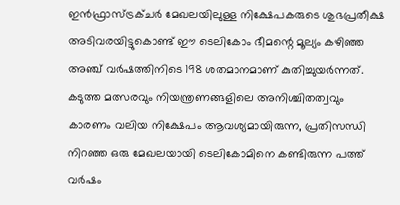ഇൻഫ്രാസ്ട്രക്ചർ മേഖലയിലുള്ള നിക്ഷേപകരുടെ ശുഭപ്രതീക്ഷ അടിവരയിട്ടുകൊണ്ട് ഈ ടെലികോം ഭീമന്റെ മൂല്യം കഴിഞ്ഞ അഞ്ച് വർഷത്തിനിടെ 198 ശതമാനമാണ് കുതിച്ചുയർന്നത്. കടുത്ത മത്സരവും നിയന്ത്രണങ്ങളിലെ അനിശ്ചിതത്വവും കാരണം വലിയ നിക്ഷേപം ആവശ്യമായിരുന്ന, പ്രതിസന്ധി നിറഞ്ഞ ഒരു മേഖലയായി ടെലികോമിനെ കണ്ടിരുന്ന പത്ത് വർഷം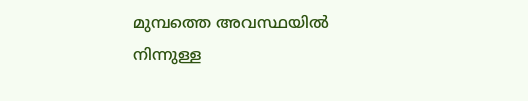മുമ്പത്തെ അവസ്ഥയിൽ നിന്നുള്ള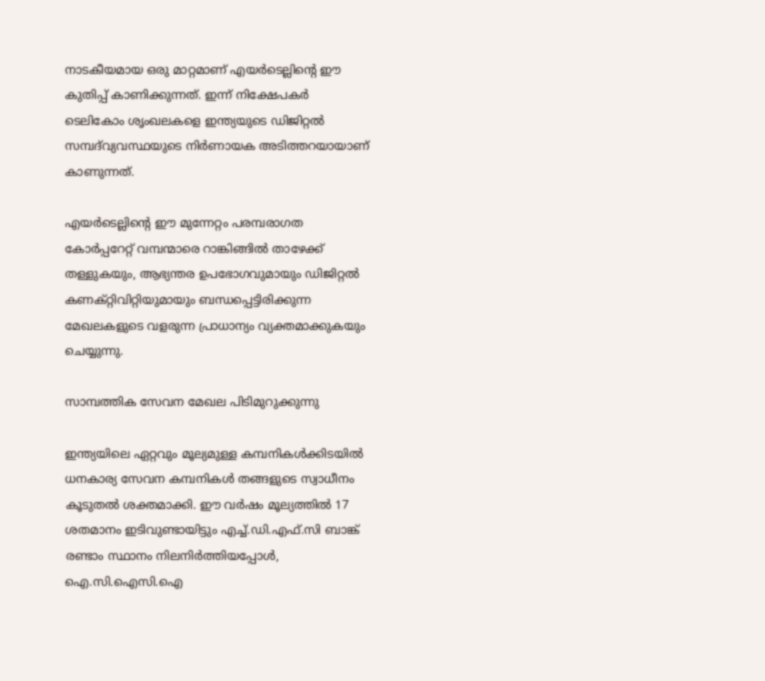നാടകീയമായ ഒരു മാറ്റമാണ് എയർടെല്ലിന്റെ ഈ കുതിപ്പ് കാണിക്കുന്നത്. ഇന്ന് നിക്ഷേപകർ ടെലികോം ശൃംഖലകളെ ഇന്ത്യയുടെ ഡിജിറ്റൽ സമ്പദ്‌വ്യവസ്ഥയുടെ നിർണായക അടിത്തറയായാണ് കാണുന്നത്.

എയർടെല്ലിന്റെ ഈ മുന്നേറ്റം പരമ്പരാഗത കോർപ്പറേറ്റ് വമ്പന്മാരെ റാങ്കിങ്ങിൽ താഴേക്ക് തള്ളുകയും, ആഭ്യന്തര ഉപഭോഗവുമായും ഡിജിറ്റൽ കണക്റ്റിവിറ്റിയുമായും ബന്ധപ്പെട്ടിരിക്കുന്ന മേഖലകളുടെ വളരുന്ന പ്രാധാന്യം വ്യക്തമാക്കുകയും ചെയ്യുന്നു.

സാമ്പത്തിക സേവന മേഖല പിടിമുറുക്കുന്നു

ഇന്ത്യയിലെ ഏറ്റവും മൂല്യമുള്ള കമ്പനികൾക്കിടയിൽ ധനകാര്യ സേവന കമ്പനികൾ തങ്ങളുടെ സ്വാധീനം കൂടുതൽ ശക്തമാക്കി. ഈ വർഷം മൂല്യത്തിൽ 17 ശതമാനം ഇടിവുണ്ടായിട്ടും എച്ച്.ഡി.എഫ്.സി ബാങ്ക് രണ്ടാം സ്ഥാനം നിലനിർത്തിയപ്പോൾ, ഐ.സി.ഐസി.ഐ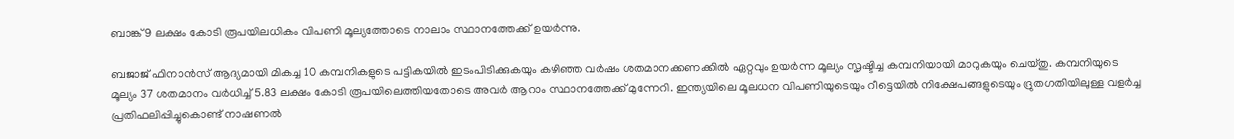ബാങ്ക് 9 ലക്ഷം കോടി രൂപയിലധികം വിപണി മൂല്യത്തോടെ നാലാം സ്ഥാനത്തേക്ക് ഉയർന്നു.

ബജാജ് ഫിനാൻസ് ആദ്യമായി മികച്ച 10 കമ്പനികളുടെ പട്ടികയിൽ ഇടംപിടിക്കുകയും കഴിഞ്ഞ വർഷം ശതമാനക്കണക്കിൽ ഏറ്റവും ഉയർന്ന മൂല്യം സൃഷ്ടിച്ച കമ്പനിയായി മാറുകയും ചെയ്തു. കമ്പനിയുടെ മൂല്യം 37 ശതമാനം വർധിച്ച് 5.83 ലക്ഷം കോടി രൂപയിലെത്തിയതോടെ അവർ ആറാം സ്ഥാനത്തേക്ക് മുന്നേറി. ഇന്ത്യയിലെ മൂലധന വിപണിയുടെയും റീട്ടെയിൽ നിക്ഷേപങ്ങളുടെയും ദ്രുതഗതിയിലുള്ള വളർച്ച പ്രതിഫലിപ്പിച്ചുകൊണ്ട് നാഷണൽ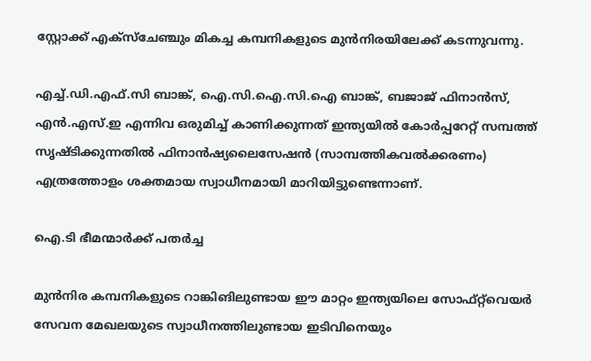സ്റ്റോക്ക് എക്സ്ചേഞ്ചും മികച്ച കമ്പനികളുടെ മുൻനിരയിലേക്ക് കടന്നുവന്നു.

എച്ച്.ഡി.എഫ്.സി ബാങ്ക്, ഐ.സി.ഐ.സി.ഐ ബാങ്ക്, ബജാജ് ഫിനാൻസ്, എൻ.എസ്.ഇ എന്നിവ ഒരുമിച്ച് കാണിക്കുന്നത് ഇന്ത്യയിൽ കോർപ്പറേറ്റ് സമ്പത്ത് സൃഷ്ടിക്കുന്നതിൽ ഫിനാൻഷ്യലൈസേഷൻ (സാമ്പത്തികവൽക്കരണം) എത്രത്തോളം ശക്തമായ സ്വാധീനമായി മാറിയിട്ടുണ്ടെന്നാണ്.

ഐ.ടി ഭീമന്മാർക്ക് പതർച്ച

മുൻനിര കമ്പനികളുടെ റാങ്കിങിലുണ്ടായ ഈ മാറ്റം ഇന്ത്യയിലെ സോഫ്റ്റ്‌വെയർ സേവന മേഖലയുടെ സ്വാധീനത്തിലുണ്ടായ ഇടിവിനെയും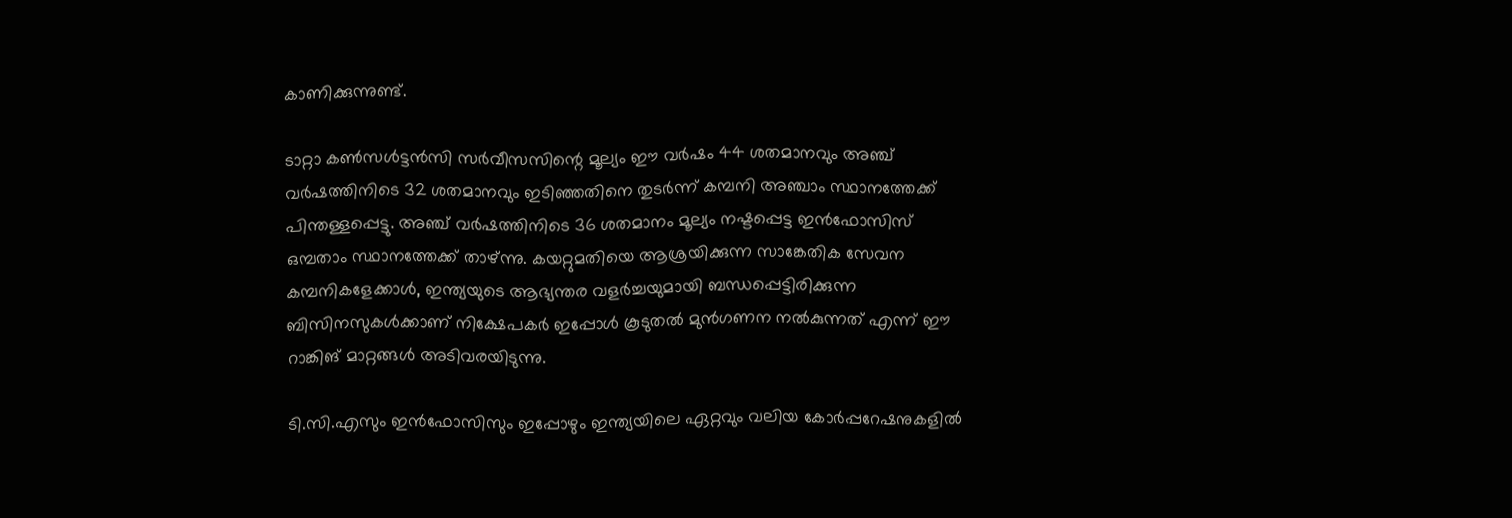കാണിക്കുന്നുണ്ട്.

ടാറ്റാ കൺസൾട്ടൻസി സർവീസസിന്റെ മൂല്യം ഈ വർഷം 44 ശതമാനവും അഞ്ച് വർഷത്തിനിടെ 32 ശതമാനവും ഇടിഞ്ഞതിനെ തുടർന്ന് കമ്പനി അഞ്ചാം സ്ഥാനത്തേക്ക് പിന്തള്ളപ്പെട്ടു. അഞ്ച് വർഷത്തിനിടെ 36 ശതമാനം മൂല്യം നഷ്ടപ്പെട്ട ഇൻഫോസിസ് ഒമ്പതാം സ്ഥാനത്തേക്ക് താഴ്ന്നു. കയറ്റുമതിയെ ആശ്രയിക്കുന്ന സാങ്കേതിക സേവന കമ്പനികളേക്കാൾ, ഇന്ത്യയുടെ ആഭ്യന്തര വളർച്ചയുമായി ബന്ധപ്പെട്ടിരിക്കുന്ന ബിസിനസുകൾക്കാണ് നിക്ഷേപകർ ഇപ്പോൾ കൂടുതൽ മുൻഗണന നൽകുന്നത് എന്ന് ഈ റാങ്കിങ് മാറ്റങ്ങൾ അടിവരയിടുന്നു.

ടി.സി.എസും ഇൻഫോസിസും ഇപ്പോഴും ഇന്ത്യയിലെ ഏറ്റവും വലിയ കോർപ്പറേഷനുകളിൽ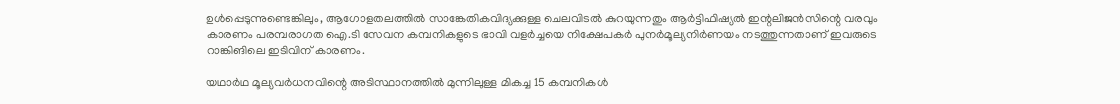ഉൾപ്പെടുന്നുണ്ടെങ്കിലും, ആഗോളതലത്തിൽ സാങ്കേതികവിദ്യക്കുള്ള ചെലവിടൽ കുറയുന്നതും ആർട്ടിഫിഷ്യൽ ഇന്റലിജൻസിന്റെ വരവും കാരണം പരമ്പരാഗത ഐ.ടി സേവന കമ്പനികളുടെ ഭാവി വളർച്ചയെ നിക്ഷേപകർ പുനർമൂല്യനിർണയം നടത്തുന്നതാണ് ഇവരുടെ റാങ്കിങിലെ ഇടിവിന് കാരണം.

യഥാർഥ മൂല്യവർധനവിന്റെ അടിസ്ഥാനത്തിൽ മുന്നിലുള്ള മികച്ച 15 കമ്പനികൾ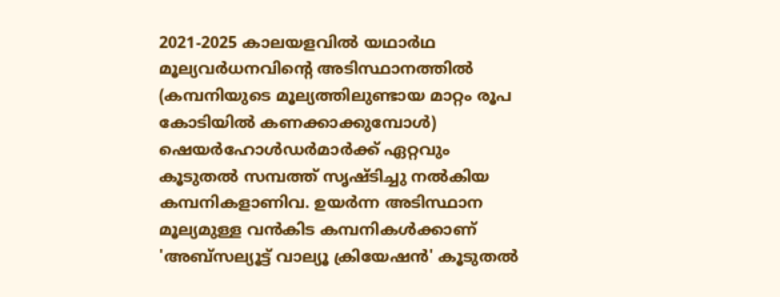2021-2025 കാലയളവിൽ യഥാർഥ മൂല്യവർധനവിന്റെ അടിസ്ഥാനത്തിൽ (കമ്പനിയുടെ മൂല്യത്തിലുണ്ടായ മാറ്റം രൂപ കോടിയിൽ കണക്കാക്കുമ്പോൾ) ഷെയർഹോൾഡർമാർക്ക് ഏറ്റവും കൂടുതൽ സമ്പത്ത് സൃഷ്ടിച്ചു നൽകിയ കമ്പനികളാണിവ. ഉയർന്ന അടിസ്ഥാന മൂല്യമുള്ള വൻകിട കമ്പനികൾക്കാണ് 'അബ്സല്യൂട്ട് വാല്യൂ ക്രിയേഷൻ' കൂടുതൽ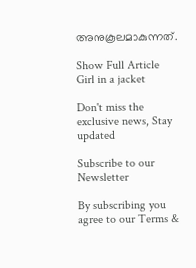അനുകൂലമാകുന്നത്.

Show Full Article
Girl in a jacket

Don't miss the exclusive news, Stay updated

Subscribe to our Newsletter

By subscribing you agree to our Terms &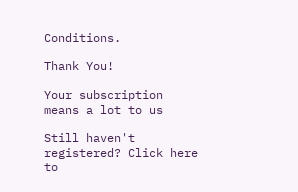Conditions.

Thank You!

Your subscription means a lot to us

Still haven't registered? Click here to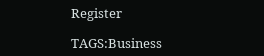Register

TAGS:Business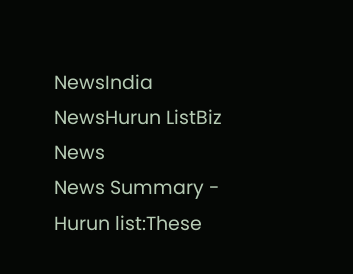NewsIndia NewsHurun ListBiz News
News Summary - Hurun list:These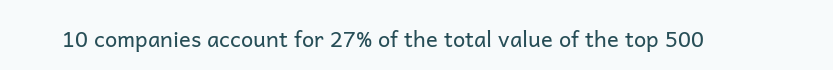10 companies account for 27% of the total value of the top 500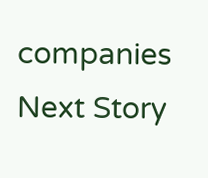companies
Next Story